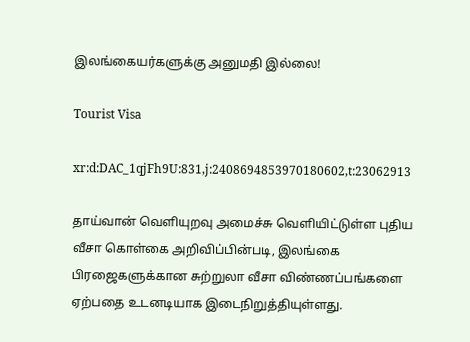இலங்கையர்களுக்கு அனுமதி இல்லை!

Tourist Visa

xr:d:DAC_1qjFh9U:831,j:2408694853970180602,t:23062913

தாய்வான் வெளியுறவு அமைச்சு வெளியிட்டுள்ள புதிய வீசா கொள்கை அறிவிப்பின்படி, இலங்கை பிரஜைகளுக்கான சுற்றுலா வீசா விண்ணப்பங்களை ஏற்பதை உடனடியாக இடைநிறுத்தியுள்ளது.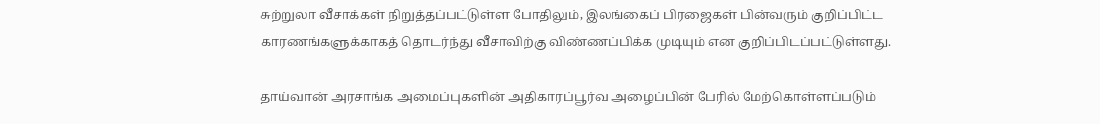சுற்றுலா வீசாக்கள் நிறுத்தப்பட்டுள்ள போதிலும், இலங்கைப் பிரஜைகள் பின்வரும் குறிப்பிட்ட காரணங்களுக்காகத் தொடர்ந்து வீசாவிற்கு விண்ணப்பிக்க முடியும் என குறிப்பிடப்பட்டுள்ளது.

தாய்வான் அரசாங்க அமைப்புகளின் அதிகாரப்பூர்வ அழைப்பின் பேரில் மேற்கொள்ளப்படும்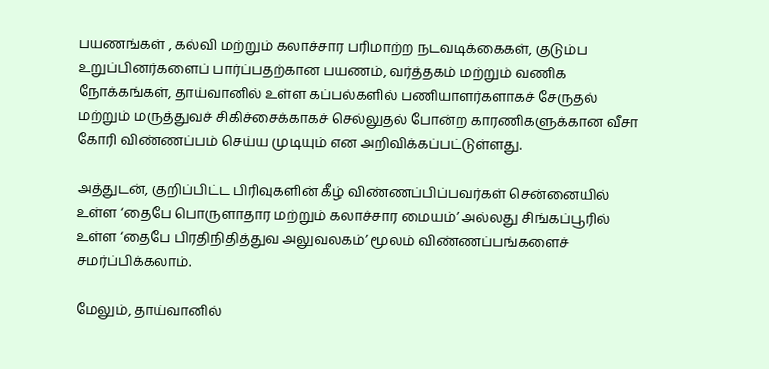பயணங்கள் , கல்வி மற்றும் கலாச்சார பரிமாற்ற நடவடிக்கைகள், குடும்ப உறுப்பினர்களைப் பார்ப்பதற்கான பயணம், வர்த்தகம் மற்றும் வணிக நோக்கங்கள், தாய்வானில் உள்ள கப்பல்களில் பணியாளர்களாகச் சேருதல் மற்றும் மருத்துவச் சிகிச்சைக்காகச் செல்லுதல் போன்ற காரணிகளுக்கான வீசா கோரி விண்ணப்பம் செய்ய முடியும் என அறிவிக்கப்பட்டுள்ளது.

அத்துடன், குறிப்பிட்ட பிரிவுகளின் கீழ் விண்ணப்பிப்பவர்கள் சென்னையில் உள்ள ‘தைபே பொருளாதார மற்றும் கலாச்சார மையம்’ அல்லது சிங்கப்பூரில் உள்ள ‘தைபே பிரதிநிதித்துவ அலுவலகம்’ மூலம் விண்ணப்பங்களைச் சமர்ப்பிக்கலாம்.

மேலும், தாய்வானில்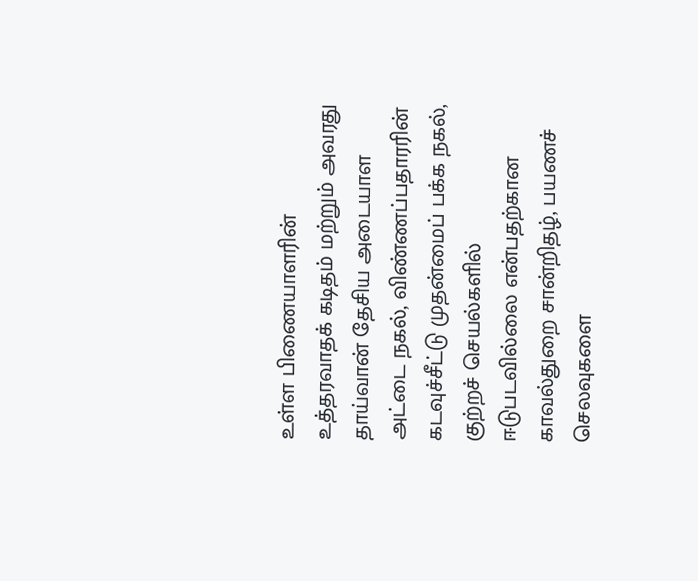உள்ள பிணையாளரின் உத்தரவாதக் கடிதம் மற்றும் அவரது தாய்வான் தேசிய அடையாள அட்டை நகல், விண்ணப்பதாரரின் கடவுச்சீட்டு முதன்மைப் பக்க நகல், குற்றச் செயல்களில் ஈடுபடவில்லை என்பதற்கான காவல்துறை சான்றிதழ், பயணச் செலவுகளை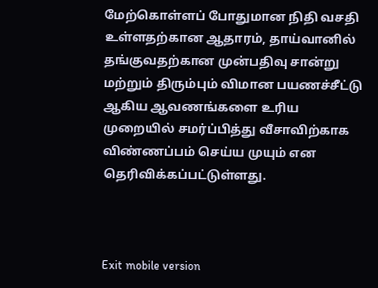மேற்கொள்ளப் போதுமான நிதி வசதி உள்ளதற்கான ஆதாரம், தாய்வானில் தங்குவதற்கான முன்பதிவு சான்று மற்றும் திரும்பும் விமான பயணச்சீட்டு ஆகிய ஆவணங்களை உரிய முறையில் சமர்ப்பித்து வீசாவிற்காக விண்ணப்பம் செய்ய முயும் என தெரிவிக்கப்பட்டுள்ளது.



Exit mobile version